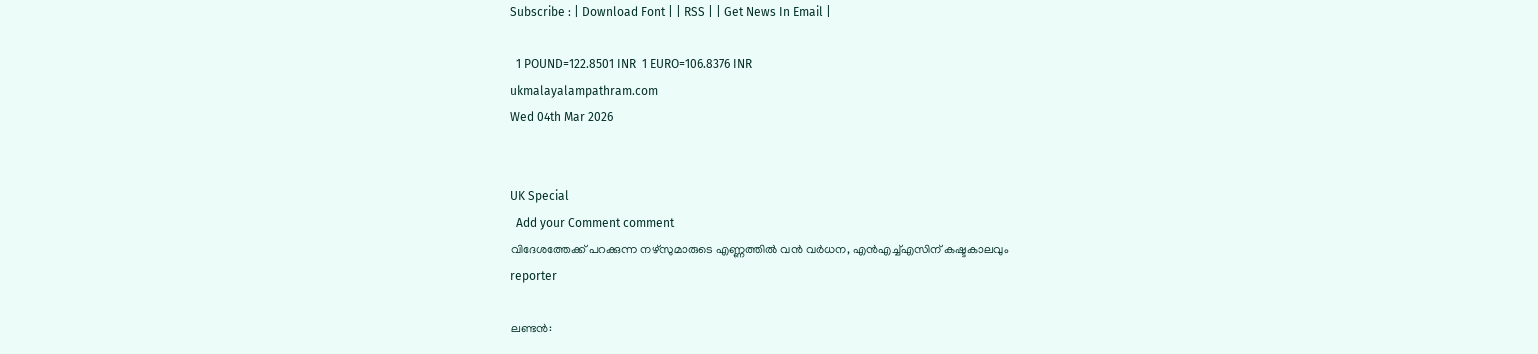Subscribe : | Download Font | | RSS | | Get News In Email |

  1 POUND=122.8501 INR  1 EURO=106.8376 INR
ukmalayalampathram.com
Wed 04th Mar 2026


UK Special
  Add your Comment comment
വിദേശത്തേക്ക് പറക്കുന്ന നഴ്‌സുമാരുടെ എണ്ണത്തില്‍ വന്‍ വര്‍ധന, എന്‍എച്ച്എസിന് കഷ്ടകാലവും
reporter

ലണ്ടന്‍: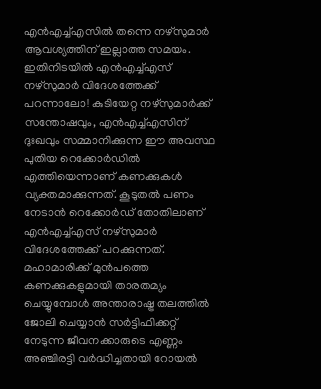എന്‍എച്ച്എസില്‍ തന്നെ നഴ്സുമാര്‍ ആവശ്യത്തിന് ഇല്ലാത്ത സമയം. ഇതിനിടയില്‍ എന്‍എച്ച്എസ് നഴ്സുമാര്‍ വിദേശത്തേക്ക് പറന്നാലോ! കുടിയേറ്റ നഴ്സുമാര്‍ക്ക് സന്തോഷവും, എന്‍എച്ച്എസിന് ദുഃഖവും സമ്മാനിക്കുന്ന ഈ അവസ്ഥ പുതിയ റെക്കോര്‍ഡില്‍ എത്തിയെന്നാണ് കണക്കുകള്‍ വ്യക്തമാക്കുന്നത്. കൂടുതല്‍ പണം നേടാന്‍ റെക്കോര്‍ഡ് തോതിലാണ് എന്‍എച്ച്എസ് നഴ്സുമാര്‍ വിദേശത്തേക്ക് പറക്കുന്നത്. മഹാമാരിക്ക് മുന്‍പത്തെ കണക്കുകളുമായി താരതമ്യം ചെയ്യുമ്പോള്‍ അന്താരാഷ്ട്ര തലത്തില്‍ ജോലി ചെയ്യാന്‍ സര്‍ട്ടിഫിക്കറ്റ് നേടുന്ന ജീവനക്കാരുടെ എണ്ണം അഞ്ചിരട്ടി വര്‍ദ്ധിച്ചതായി റോയല്‍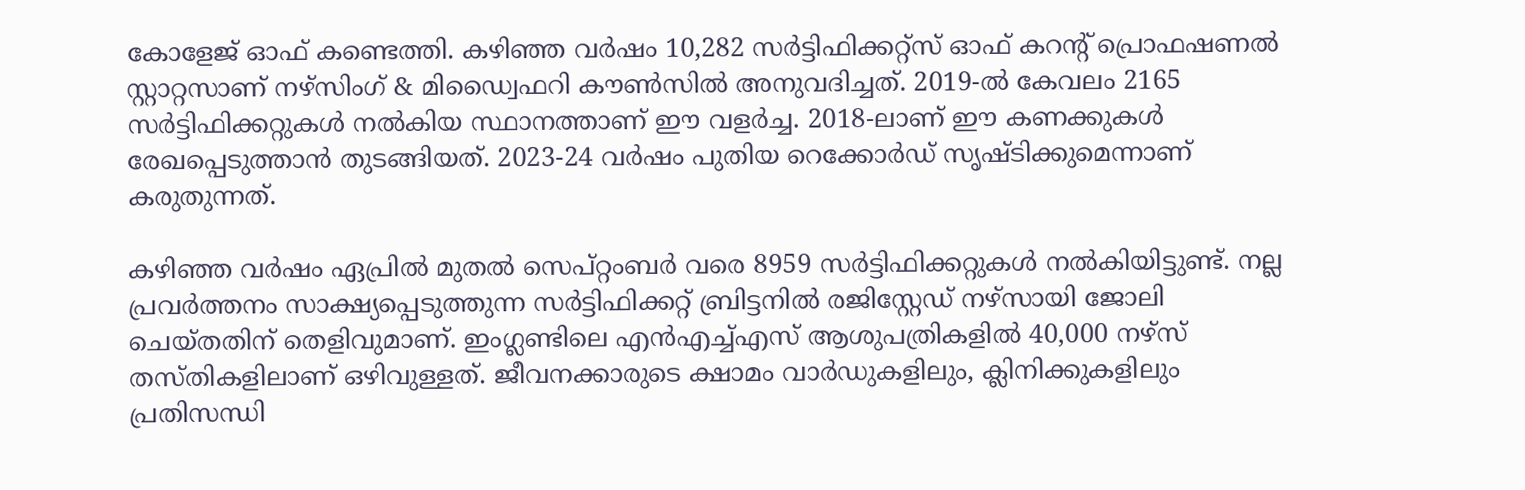കോളേജ് ഓഫ് കണ്ടെത്തി. കഴിഞ്ഞ വര്‍ഷം 10,282 സര്‍ട്ടിഫിക്കറ്റ്സ് ഓഫ് കറന്റ് പ്രൊഫഷണല്‍ സ്റ്റാറ്റസാണ് നഴ്സിംഗ് & മിഡ്വൈഫറി കൗണ്‍സില്‍ അനുവദിച്ചത്. 2019-ല്‍ കേവലം 2165 സര്‍ട്ടിഫിക്കറ്റുകള്‍ നല്‍കിയ സ്ഥാനത്താണ് ഈ വളര്‍ച്ച. 2018-ലാണ് ഈ കണക്കുകള്‍ രേഖപ്പെടുത്താന്‍ തുടങ്ങിയത്. 2023-24 വര്‍ഷം പുതിയ റെക്കോര്‍ഡ് സൃഷ്ടിക്കുമെന്നാണ് കരുതുന്നത്.

കഴിഞ്ഞ വര്‍ഷം ഏപ്രില്‍ മുതല്‍ സെപ്റ്റംബര്‍ വരെ 8959 സര്‍ട്ടിഫിക്കറ്റുകള്‍ നല്‍കിയിട്ടുണ്ട്. നല്ല പ്രവര്‍ത്തനം സാക്ഷ്യപ്പെടുത്തുന്ന സര്‍ട്ടിഫിക്കറ്റ് ബ്രിട്ടനില്‍ രജിസ്റ്റേഡ് നഴ്സായി ജോലി ചെയ്തതിന് തെളിവുമാണ്. ഇംഗ്ലണ്ടിലെ എന്‍എച്ച്എസ് ആശുപത്രികളില്‍ 40,000 നഴ്സ് തസ്തികളിലാണ് ഒഴിവുള്ളത്. ജീവനക്കാരുടെ ക്ഷാമം വാര്‍ഡുകളിലും, ക്ലിനിക്കുകളിലും പ്രതിസന്ധി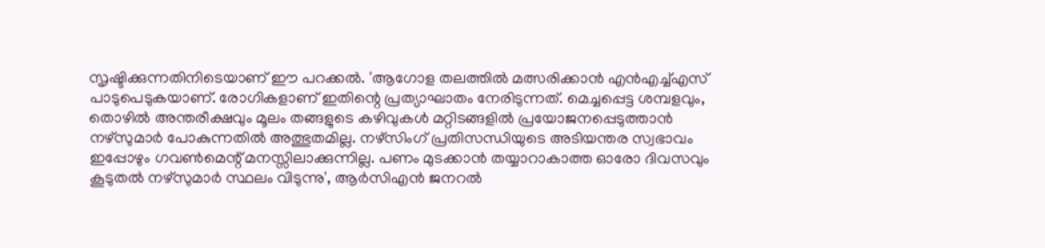സൃഷ്ടിക്കുന്നതിനിടെയാണ് ഈ പറക്കല്‍. 'ആഗോള തലത്തില്‍ മത്സരിക്കാന്‍ എന്‍എച്ച്എസ് പാടുപെടുകയാണ്. രോഗികളാണ് ഇതിന്റെ പ്രത്യാഘാതം നേരിടുന്നത്. മെച്ചപ്പെട്ട ശമ്പളവും, തൊഴില്‍ അന്തരീക്ഷവും മൂലം തങ്ങളുടെ കഴിവുകള്‍ മറ്റിടങ്ങളില്‍ പ്രയോജനപ്പെടുത്താന്‍ നഴ്സുമാര്‍ പോകുന്നതില്‍ അത്ഭുതമില്ല. നഴ്സിംഗ് പ്രതിസന്ധിയുടെ അടിയന്തര സ്വഭാവം ഇപ്പോഴും ഗവണ്‍മെന്റ് മനസ്സിലാക്കുന്നില്ല. പണം മുടക്കാന്‍ തയ്യാറാകാത്ത ഓരോ ദിവസവും കൂടുതല്‍ നഴ്സുമാര്‍ സ്ഥലം വിടുന്നു', ആര്‍സിഎന്‍ ജനറല്‍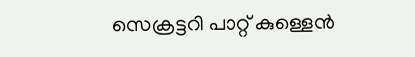സെക്രട്ടറി പാറ്റ് കുള്ളെന്‍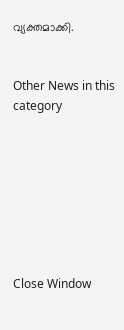വ്യക്തമാക്കി.


Other News in this category








Close Window